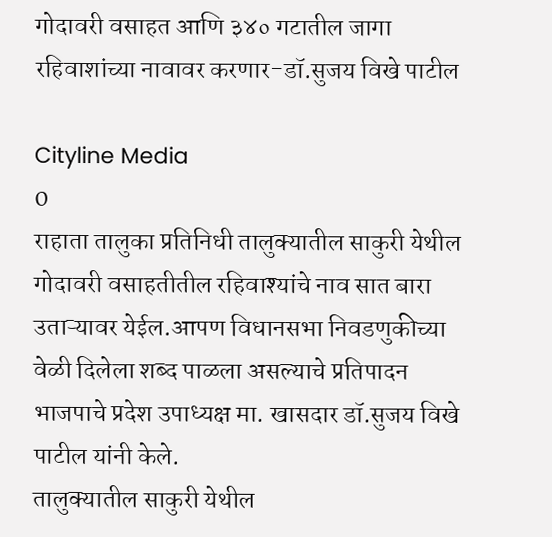गोदावरी वसाहत आणि ३४० गटातील जागा रहिवाशांच्या नावावर करणार-डॉ.सुजय विखे पाटील

Cityline Media
0
राहाता तालुका प्रतिनिधी तालुक्यातील साकुरी येथील गोदावरी वसाहतीतील रहिवाश्यांचे नाव सात बारा उताऱ्यावर येईल.आपण विधानसभा निवडणुकीच्या वेळी दिलेला शब्द पाळला असल्याचे प्रतिपादन भाजपाचे प्रदेश उपाध्यक्ष मा. खासदार डॉ.सुजय विखे पाटील यांनी केले.
तालुक्यातील साकुरी येथील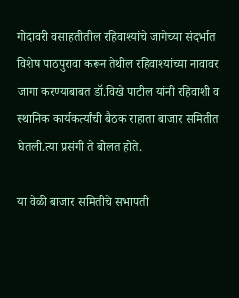गोदावरी वसाहतीतील रहिवाश्यांचे जागेच्या संदर्भात विशेष पाठपुरावा करून तेथील रहिवाश्यांच्या नावावर जागा करण्याबाबत डॉ.विखे पाटील यांनी रहिवाशी व स्थानिक कार्यकर्त्यांची बैठक राहाता बाजार समितीत घेतली.त्या प्रसंगी ते बोलत होते.

या वेळी बाजार समितीचे सभापती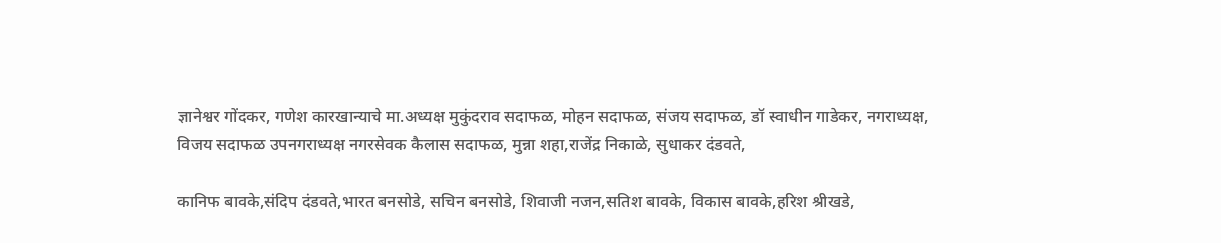ज्ञानेश्वर गोंदकर, गणेश कारखान्याचे मा.अध्यक्ष मुकुंदराव सदाफळ, मोहन सदाफळ, संजय सदाफळ, डॉ स्वाधीन गाडेकर, नगराध्यक्ष, विजय सदाफळ उपनगराध्यक्ष नगरसेवक कैलास सदाफळ, मुन्ना शहा,राजेंद्र निकाळे, सुधाकर दंडवते,

कानिफ बावके,संदिप दंडवते,भारत बनसोडे, सचिन बनसोडे, शिवाजी नजन,सतिश बावके, विकास बावके,हरिश श्रीखडे,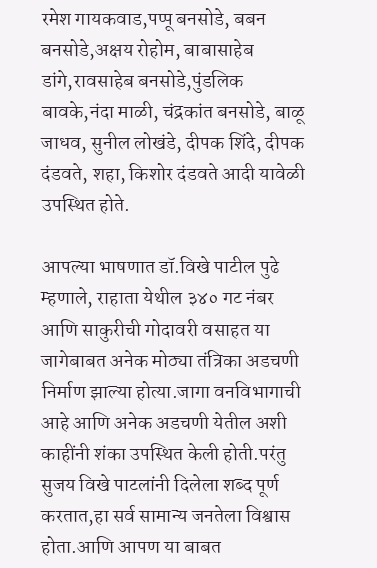रमेश गायकवाड,पप्पू बनसोडे, बबन बनसोडे,अक्षय रोहोम, बाबासाहेब डांगे,रावसाहेब बनसोडे,पुंडलिक बावके,नंदा माळी, चंद्रकांत बनसोडे, बाळू जाधव, सुनील लोखंडे, दीपक शिंदे, दीपक दंडवते, शहा, किशोर दंडवते आदी यावेळी उपस्थित होते.

आपल्या भाषणात डॉ.विखे पाटील पुढे म्हणाले, राहाता येथील ३४० गट नंबर आणि साकुरीची गोदावरी वसाहत या जागेबाबत अनेक मोठ्या तंत्रिका अडचणी निर्माण झाल्या होत्या.जागा वनविभागाची आहे आणि अनेक अडचणी येतील अशी काहींनी शंका उपस्थित केली होती.परंतु सुजय विखे पाटलांनी दिलेला शब्द पूर्ण करतात,हा सर्व सामान्य जनतेला विश्वास होता.आणि आपण या बाबत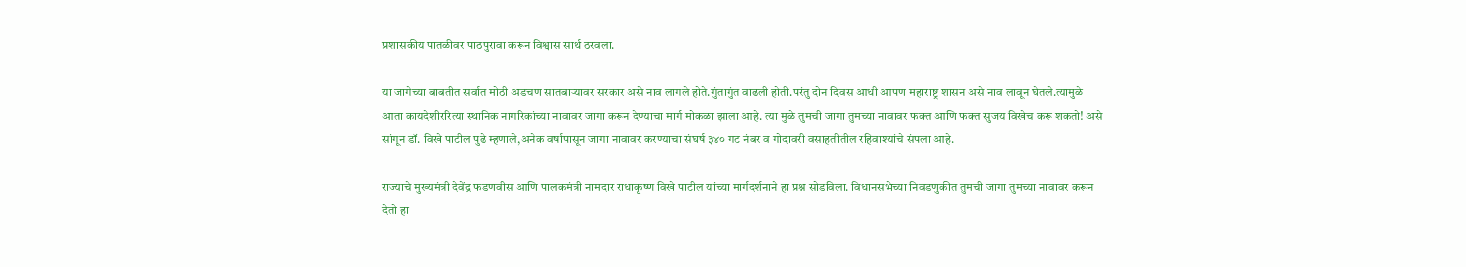प्रशासकीय पातळीवर पाठपुरावा करून विश्वास सार्थ ठरवला.

या जागेच्या बाबतीत सर्वात मोठी अडचण सातबाऱ्यावर सरकार असे नाव लागले होते.गुंतागुंत वाढली होती.परंतु दोन दिवस आधी आपण महाराष्ट्र शासन असे नाव लावून घेतले.त्यामुळे आता कायदेशीररित्या स्थानिक नागरिकांच्या नावावर जागा करून देण्याचा मार्ग मोकळा झाला आहे. त्या मुळे तुमची जागा तुमच्या नावावर फक्त आणि फक्त सुजय विखेच करू शकतो! असे सांगून डॉ. विखे पाटील पुढे म्हणाले,अनेक वर्षापासून जागा नावावर करण्याचा संघर्ष ३४० गट नंबर व गोदावरी वसाहतीतील रहिवाश्यांचे संपला आहे.

राज्याचे मुख्यमंत्री देवेंद्र फडणवीस आणि पालकमंत्री नामदार राधाकृष्ण विखे पाटील यांच्या मार्गदर्शनाने हा प्रश्न सोडविला. विधानसभेच्या निवडणुकीत तुमची जागा तुमच्या नावावर करून देतो हा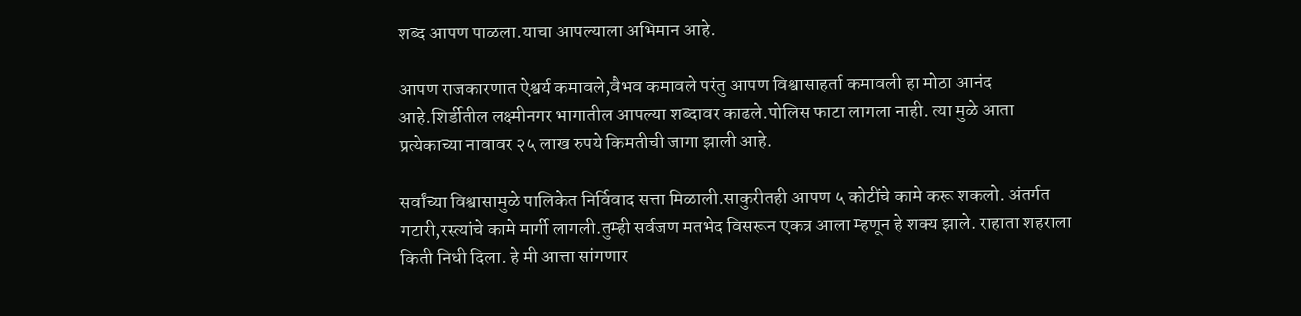शब्द आपण पाळला.याचा आपल्याला अभिमान आहे.

आपण राजकारणात ऐश्वर्य कमावले,वैभव कमावले परंतु आपण विश्वासाहर्ता कमावली हा मोठा आनंद आहे.शिर्डीतील लक्ष्मीनगर भागातील आपल्या शब्दावर काढले.पोलिस फाटा लागला नाही. त्या मुळे आता प्रत्येकाच्या नावावर २५ लाख रुपये किमतीची जागा झाली आहे.

सर्वांच्या विश्वासामुळे पालिकेत निर्विवाद सत्ता मिळाली.साकुरीतही आपण ५ कोटींचे कामे करू शकलो. अंतर्गत गटारी,रस्त्यांचे कामे मार्गी लागली.तुम्ही सर्वजण मतभेद विसरून एकत्र आला म्हणून हे शक्य झाले. राहाता शहराला किती निधी दिला. हे मी आत्ता सांगणार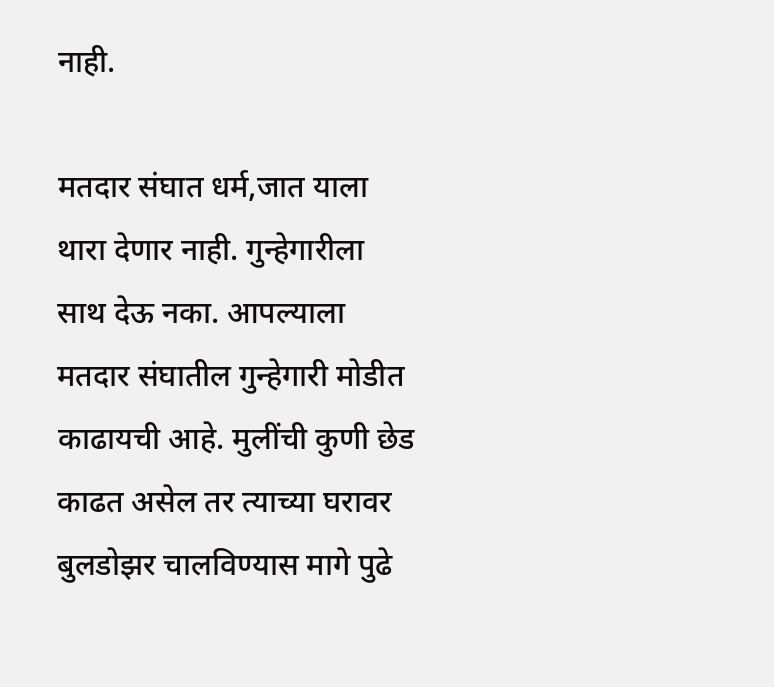नाही.

मतदार संघात धर्म,जात याला थारा देणार नाही. गुन्हेगारीला साथ देऊ नका. आपल्याला मतदार संघातील गुन्हेगारी मोडीत काढायची आहे. मुलींची कुणी छेड काढत असेल तर त्याच्या घरावर बुलडोझर चालविण्यास मागे पुढे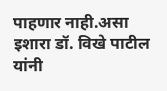पाहणार नाही.असा इशारा डॉ. विखे पाटील यांनी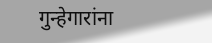गुन्हेगारांना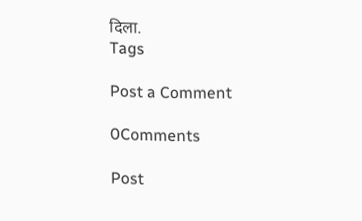दिला.
Tags

Post a Comment

0Comments

Post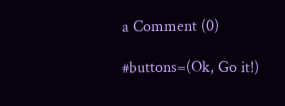a Comment (0)

#buttons=(Ok, Go it!)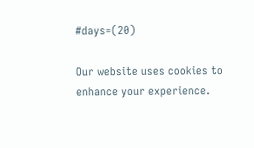#days=(20)

Our website uses cookies to enhance your experience.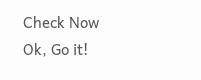Check Now
Ok, Go it!